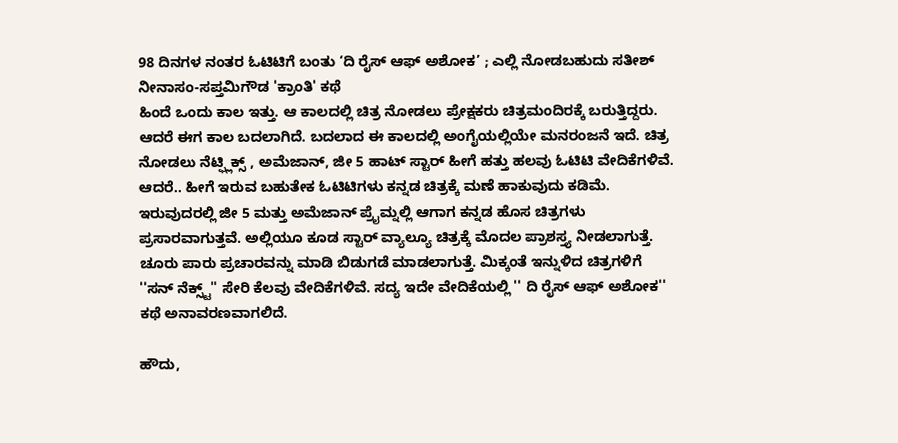98 ದಿನಗಳ ನಂತರ ಓಟಿಟಿಗೆ ಬಂತು ‘ದಿ ರೈಸ್ ಆಫ್ ಅಶೋಕ’ ; ಎಲ್ಲಿ ನೋಡಬಹುದು ಸತೀಶ್ ನೀನಾಸಂ-ಸಪ್ತಮಿಗೌಡ 'ಕ್ರಾಂತಿ' ಕಥೆ
ಹಿಂದೆ ಒಂದು ಕಾಲ ಇತ್ತು. ಆ ಕಾಲದಲ್ಲಿ ಚಿತ್ರ ನೋಡಲು ಪ್ರೇಕ್ಷಕರು ಚಿತ್ರಮಂದಿರಕ್ಕೆ ಬರುತ್ತಿದ್ದರು. ಆದರೆ ಈಗ ಕಾಲ ಬದಲಾಗಿದೆ. ಬದಲಾದ ಈ ಕಾಲದಲ್ಲಿ ಅಂಗೈಯಲ್ಲಿಯೇ ಮನರಂಜನೆ ಇದೆ. ಚಿತ್ರ ನೋಡಲು ನೆಟ್ಫ್ಲಿಕ್ಸ್ , ಅಮೆಜಾನ್, ಜೀ 5 ಹಾಟ್ ಸ್ಟಾರ್ ಹೀಗೆ ಹತ್ತು ಹಲವು ಓಟಿಟಿ ವೇದಿಕೆಗಳಿವೆ.
ಆದರೆ.. ಹೀಗೆ ಇರುವ ಬಹುತೇಕ ಓಟಿಟಿಗಳು ಕನ್ನಡ ಚಿತ್ರಕ್ಕೆ ಮಣೆ ಹಾಕುವುದು ಕಡಿಮೆ. ಇರುವುದರಲ್ಲಿ ಜೀ 5 ಮತ್ತು ಅಮೆಜಾನ್ ಪ್ರೈಮ್ನಲ್ಲಿ ಆಗಾಗ ಕನ್ನಡ ಹೊಸ ಚಿತ್ರಗಳು ಪ್ರಸಾರವಾಗುತ್ತವೆ. ಅಲ್ಲಿಯೂ ಕೂಡ ಸ್ಟಾರ್ ವ್ಯಾಲ್ಯೂ ಚಿತ್ರಕ್ಕೆ ಮೊದಲ ಪ್ರಾಶಸ್ತ್ಯ ನೀಡಲಾಗುತ್ತೆ. ಚೂರು ಪಾರು ಪ್ರಚಾರವನ್ನು ಮಾಡಿ ಬಿಡುಗಡೆ ಮಾಡಲಾಗುತ್ತೆ. ಮಿಕ್ಕಂತೆ ಇನ್ನುಳಿದ ಚಿತ್ರಗಳಿಗೆ ''ಸನ್ ನೆಕ್ಸ್ಟ್'' ಸೇರಿ ಕೆಲವು ವೇದಿಕೆಗಳಿವೆ. ಸದ್ಯ ಇದೇ ವೇದಿಕೆಯಲ್ಲಿ '' ದಿ ರೈಸ್ ಆಫ್ ಅಶೋಕ'' ಕಥೆ ಅನಾವರಣವಾಗಲಿದೆ.

ಹೌದು,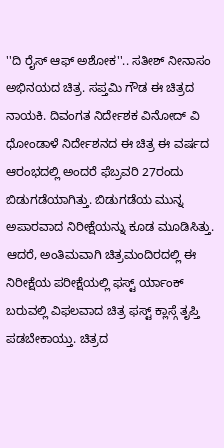''ದಿ ರೈಸ್ ಆಫ್ ಅಶೋಕ''.. ಸತೀಶ್ ನೀನಾಸಂ ಅಭಿನಯದ ಚಿತ್ರ. ಸಪ್ತಮಿ ಗೌಡ ಈ ಚಿತ್ರದ ನಾಯಕಿ. ದಿವಂಗತ ನಿರ್ದೇಶಕ ವಿನೋದ್ ವಿ ಧೋಂಡಾಳೆ ನಿರ್ದೇಶನದ ಈ ಚಿತ್ರ ಈ ವರ್ಷದ ಆರಂಭದಲ್ಲಿ ಅಂದರೆ ಫೆಬ್ರವರಿ 27ರಂದು ಬಿಡುಗಡೆಯಾಗಿತ್ತು. ಬಿಡುಗಡೆಯ ಮುನ್ನ ಅಪಾರವಾದ ನಿರೀಕ್ಷೆಯನ್ನು ಕೂಡ ಮೂಡಿಸಿತ್ತು.
ಆದರೆ, ಅಂತಿಮವಾಗಿ ಚಿತ್ರಮಂದಿರದಲ್ಲಿ ಈ ನಿರೀಕ್ಷೆಯ ಪರೀಕ್ಷೆಯಲ್ಲಿ ಫಸ್ಟ್ ರ್ಯಾಂಕ್ ಬರುವಲ್ಲಿ ವಿಫಲವಾದ ಚಿತ್ರ ಫಸ್ಟ್ ಕ್ಲಾಸ್ಗೆ ತೃಪ್ತಿ ಪಡಬೇಕಾಯ್ತು. ಚಿತ್ರದ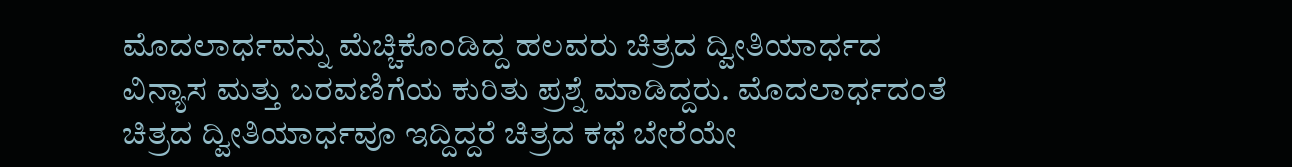ಮೊದಲಾರ್ಧವನ್ನು ಮೆಚ್ಚಿಕೊಂಡಿದ್ದ ಹಲವರು ಚಿತ್ರದ ದ್ವೀತಿಯಾರ್ಧದ ವಿನ್ಯಾಸ ಮತ್ತು ಬರವಣಿಗೆಯ ಕುರಿತು ಪ್ರಶ್ನೆ ಮಾಡಿದ್ದರು. ಮೊದಲಾರ್ಧದಂತೆ ಚಿತ್ರದ ದ್ವೀತಿಯಾರ್ಧವೂ ಇದ್ದಿದ್ದರೆ ಚಿತ್ರದ ಕಥೆ ಬೇರೆಯೇ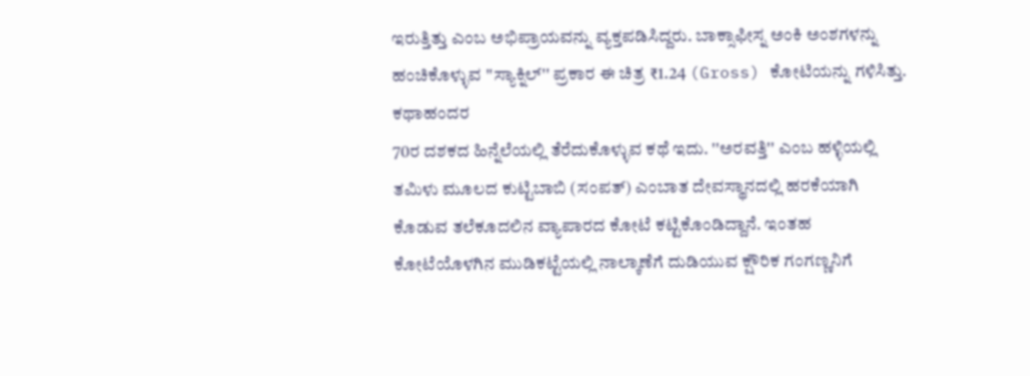ಇರುತ್ತಿತ್ತು ಎಂಬ ಅಭಿಪ್ರಾಯವನ್ನು ವ್ಯಕ್ತಪಡಿಸಿದ್ದರು. ಬಾಕ್ಸಾಫೀಸ್ನ ಅಂಕಿ ಅಂಶಗಳನ್ನು ಹಂಚಿಕೊಳ್ಳುವ ''ಸ್ಯಾಕ್ನಿಲ್'' ಪ್ರಕಾರ ಈ ಚಿತ್ರ ₹1.24 (Gross) ಕೋಟಿಯನ್ನು ಗಳಿಸಿತ್ತು.
ಕಥಾಹಂದರ
70ರ ದಶಕದ ಹಿನ್ನೆಲೆಯಲ್ಲಿ ತೆರೆದುಕೊಳ್ಳುವ ಕಥೆ ಇದು. ''ಅರವತ್ತಿ'' ಎಂಬ ಹಳ್ಳಿಯಲ್ಲಿ ತಮಿಳು ಮೂಲದ ಕುಟ್ಟಿಬಾಬಿ (ಸಂಪತ್) ಎಂಬಾತ ದೇವಸ್ಥಾನದಲ್ಲಿ ಹರಕೆಯಾಗಿ ಕೊಡುವ ತಲೆಕೂದಲಿನ ವ್ಯಾಪಾರದ ಕೋಟೆ ಕಟ್ಟಿಕೊಂಡಿದ್ದಾನೆ. ಇಂತಹ ಕೋಟೆಯೊಳಗಿನ ಮುಡಿಕಟ್ಟೆಯಲ್ಲಿ ನಾಲ್ಕಾಣೆಗೆ ದುಡಿಯುವ ಕ್ಷೌರಿಕ ಗಂಗಣ್ಣನಿಗೆ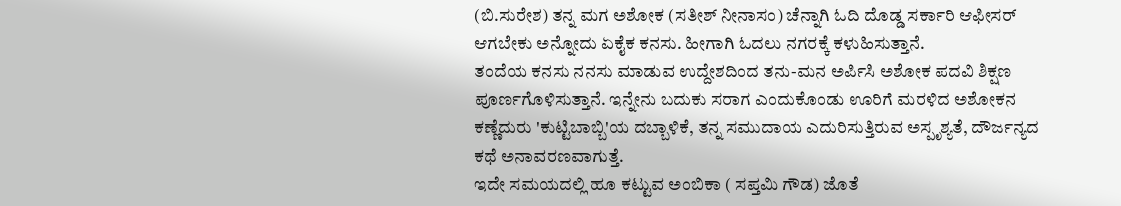(ಬಿ.ಸುರೇಶ) ತನ್ನ ಮಗ ಅಶೋಕ (ಸತೀಶ್ ನೀನಾಸಂ) ಚೆನ್ನಾಗಿ ಓದಿ ದೊಡ್ಡ ಸರ್ಕಾರಿ ಆಫೀಸರ್ ಆಗಬೇಕು ಅನ್ನೋದು ಏಕೈಕ ಕನಸು. ಹೀಗಾಗಿ ಓದಲು ನಗರಕ್ಕೆ ಕಳುಹಿಸುತ್ತಾನೆ.
ತಂದೆಯ ಕನಸು ನನಸು ಮಾಡುವ ಉದ್ದೇಶದಿಂದ ತನು-ಮನ ಅರ್ಪಿಸಿ ಅಶೋಕ ಪದವಿ ಶಿಕ್ಷಣ ಪೂರ್ಣಗೊಳಿಸುತ್ತಾನೆ. ಇನ್ನೇನು ಬದುಕು ಸರಾಗ ಎಂದುಕೊಂಡು ಊರಿಗೆ ಮರಳಿದ ಅಶೋಕನ ಕಣ್ಣೆದುರು 'ಕುಟ್ಟಿಬಾಬ್ಬಿ'ಯ ದಬ್ಬಾಳಿಕೆ, ತನ್ನ ಸಮುದಾಯ ಎದುರಿಸುತ್ತಿರುವ ಅಸ್ಪೃಶ್ಯತೆ, ದೌರ್ಜನ್ಯದ ಕಥೆ ಅನಾವರಣವಾಗುತ್ತೆ.
ಇದೇ ಸಮಯದಲ್ಲಿ ಹೂ ಕಟ್ಟುವ ಅಂಬಿಕಾ ( ಸಪ್ತಮಿ ಗೌಡ) ಜೊತೆ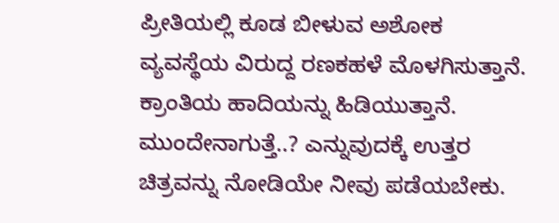ಪ್ರೀತಿಯಲ್ಲಿ ಕೂಡ ಬೀಳುವ ಅಶೋಕ ವ್ಯವಸ್ಥೆಯ ವಿರುದ್ದ ರಣಕಹಳೆ ಮೊಳಗಿಸುತ್ತಾನೆ. ಕ್ರಾಂತಿಯ ಹಾದಿಯನ್ನು ಹಿಡಿಯುತ್ತಾನೆ. ಮುಂದೇನಾಗುತ್ತೆ..? ಎನ್ನುವುದಕ್ಕೆ ಉತ್ತರ ಚಿತ್ರವನ್ನು ನೋಡಿಯೇ ನೀವು ಪಡೆಯಬೇಕು.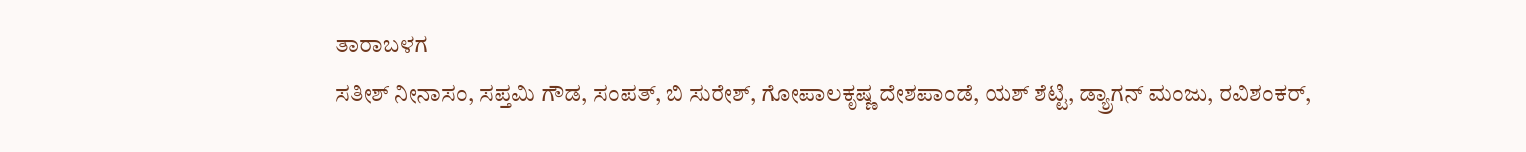ತಾರಾಬಳಗ
ಸತೀಶ್ ನೀನಾಸಂ, ಸಪ್ತಮಿ ಗೌಡ, ಸಂಪತ್, ಬಿ ಸುರೇಶ್, ಗೋಪಾಲಕೃಷ್ಣ ದೇಶಪಾಂಡೆ, ಯಶ್ ಶೆಟ್ಟಿ, ಡ್ಯ್ರಾಗನ್ ಮಂಜು, ರವಿಶಂಕರ್,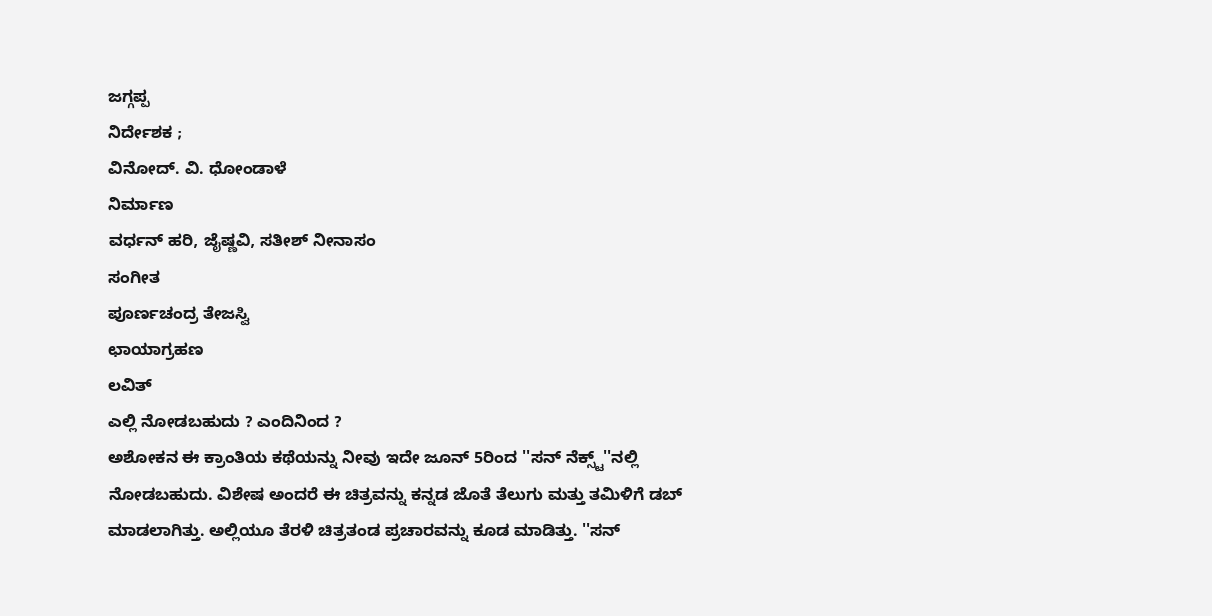ಜಗ್ಗಪ್ಪ
ನಿರ್ದೇಶಕ ;
ವಿನೋದ್. ವಿ. ಧೋಂಡಾಳೆ
ನಿರ್ಮಾಣ
ವರ್ಧನ್ ಹರಿ, ಜೈಷ್ಣವಿ, ಸತೀಶ್ ನೀನಾಸಂ
ಸಂಗೀತ
ಪೂರ್ಣಚಂದ್ರ ತೇಜಸ್ವಿ
ಛಾಯಾಗ್ರಹಣ
ಲವಿತ್
ಎಲ್ಲಿ ನೋಡಬಹುದು ? ಎಂದಿನಿಂದ ?
ಅಶೋಕನ ಈ ಕ್ರಾಂತಿಯ ಕಥೆಯನ್ನು ನೀವು ಇದೇ ಜೂನ್ 5ರಿಂದ ''ಸನ್ ನೆಕ್ಸ್ಟ್''ನಲ್ಲಿ ನೋಡಬಹುದು. ವಿಶೇಷ ಅಂದರೆ ಈ ಚಿತ್ರವನ್ನು ಕನ್ನಡ ಜೊತೆ ತೆಲುಗು ಮತ್ತು ತಮಿಳಿಗೆ ಡಬ್ ಮಾಡಲಾಗಿತ್ತು. ಅಲ್ಲಿಯೂ ತೆರಳಿ ಚಿತ್ರತಂಡ ಪ್ರಚಾರವನ್ನು ಕೂಡ ಮಾಡಿತ್ತು. ''ಸನ್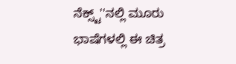ನೆಕ್ಸ್ಟ್''ನಲ್ಲಿ ಮೂರು ಭಾಷೆಗಳಲ್ಲಿ ಈ ಚಿತ್ರ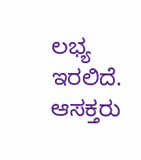ಲಭ್ಯ ಇರಲಿದೆ. ಆಸಕ್ತರು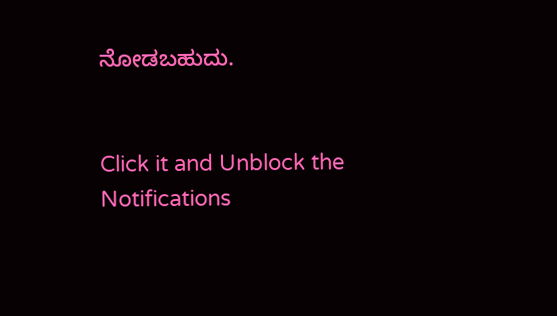ನೋಡಬಹುದು.


Click it and Unblock the Notifications